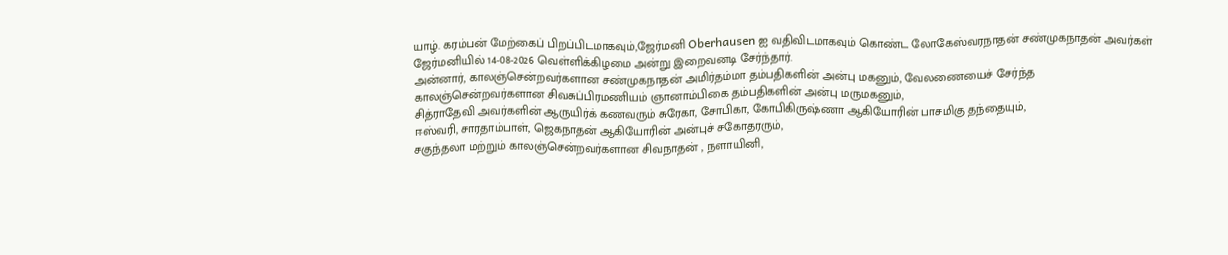யாழ். கரம்பன் மேற்கைப் பிறப்பிடமாகவும்,ஜேர்மனி Oberhausen ஐ வதிவிடமாகவும் கொண்ட லோகேஸ்வரநாதன் சண்முகநாதன் அவர்கள் ஜேர்மனியில் 14-08-2026 வெள்ளிக்கிழமை அன்று இறைவனடி சேர்ந்தார்.
அன்னார், காலஞ்சென்றவர்களான சண்முகநாதன் அமிர்தம்மா தம்பதிகளின் அன்பு மகனும், வேலணையைச் சேர்ந்த காலஞ்சென்றவர்களான சிவசுப்பிரமணியம் ஞானாம்பிகை தம்பதிகளின் அன்பு மருமகனும்,
சித்ராதேவி அவர்களின் ஆருயிர்க் கணவரும் சுரேகா, சோபிகா, கோபிகிருஷ்ணா ஆகியோரின் பாசமிகு தந்தையும்,
ஈஸ்வரி, சாரதாம்பாள், ஜெகநாதன் ஆகியோரின் அன்புச் சகோதரரும்,
சகுந்தலா மற்றும் காலஞ்சென்றவர்களான சிவநாதன் , நளாயினி,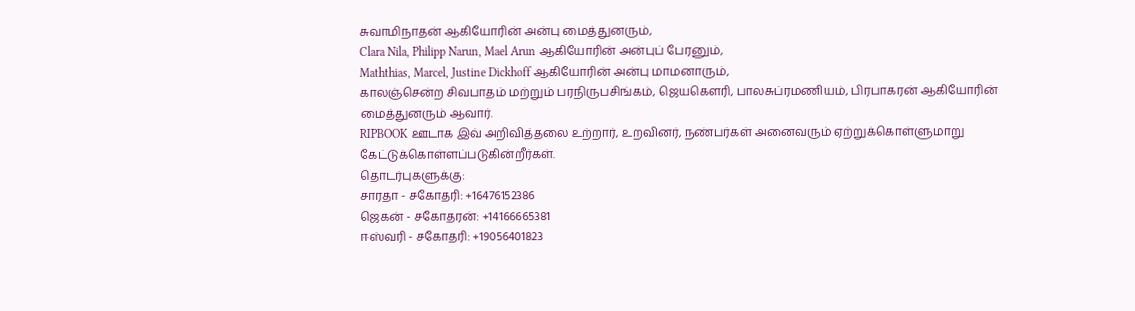சுவாமிநாதன் ஆகியோரின் அன்பு மைத்துனரும்,
Clara Nila, Philipp Narun, Mael Arun ஆகியோரின் அன்புப் பேரனும்,
Maththias, Marcel, Justine Dickhoff ஆகியோரின் அன்பு மாமனாரும்,
காலஞ்சென்ற சிவபாதம் மற்றும் பரநிருபசிங்கம், ஜெயகெளரி, பாலசுப்ரமணியம், பிரபாகரன் ஆகியோரின் மைத்துனரும் ஆவார்.
RIPBOOK ஊடாக இவ் அறிவித்தலை உற்றார், உறவினர், நண்பர்கள் அனைவரும் ஏற்றுக்கொள்ளுமாறு கேட்டுக்கொள்ளப்படுகின்றீர்கள்.
தொடர்புகளுக்கு:
சாரதா - சகோதரி: +16476152386
ஜெகன் - சகோதரன்: +14166665381
ஈஸ்வரி - சகோதரி: +19056401823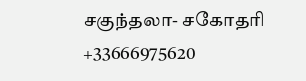சகுந்தலா- சகோதரி +33666975620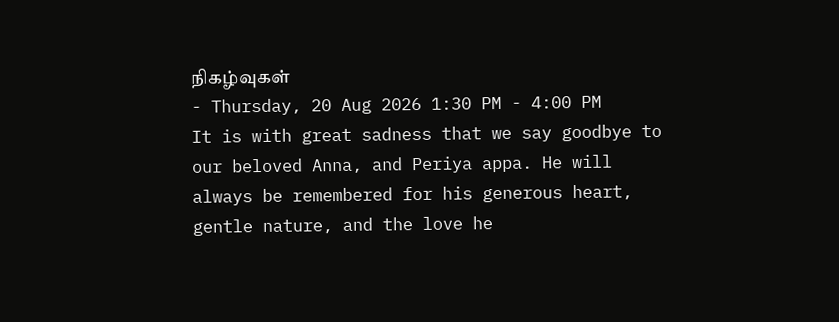நிகழ்வுகள்
- Thursday, 20 Aug 2026 1:30 PM - 4:00 PM
It is with great sadness that we say goodbye to our beloved Anna, and Periya appa. He will always be remembered for his generous heart, gentle nature, and the love he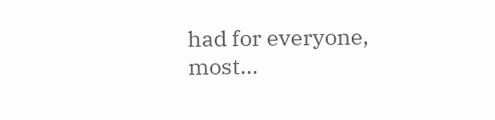had for everyone, most...